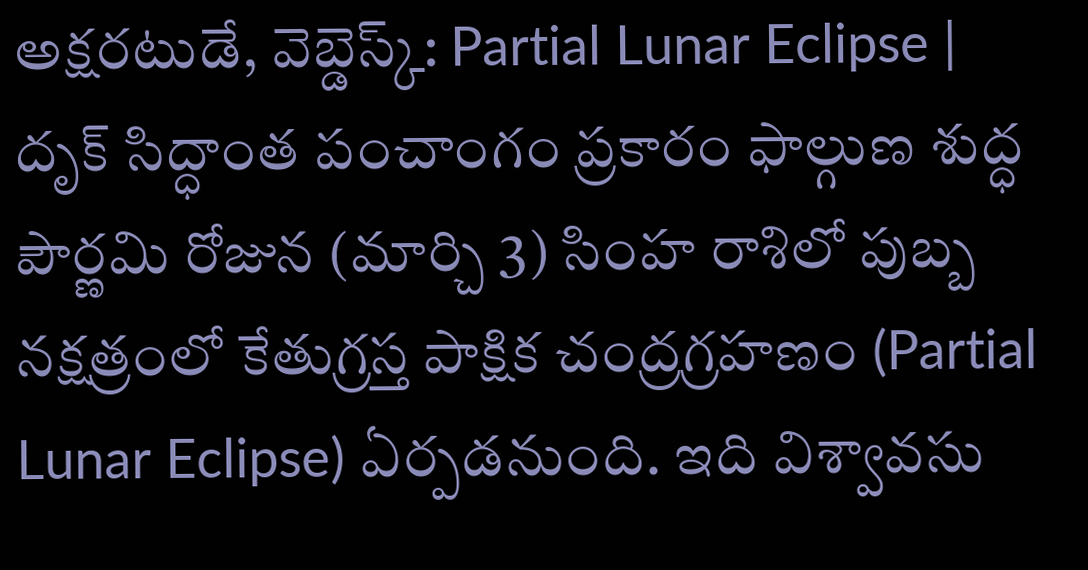అక్షరటుడే, వెబ్డెస్క్: Partial Lunar Eclipse | దృక్ సిద్ధాంత పంచాంగం ప్రకారం ఫాల్గుణ శుద్ధ పౌర్ణమి రోజున (మార్చి 3) సింహ రాశిలో పుబ్బ నక్షత్రంలో కేతుగ్రస్త పాక్షిక చంద్రగ్రహణం (Partial Lunar Eclipse) ఏర్పడనుంది. ఇది విశ్వావసు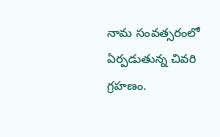నామ సంవత్సరంలో ఏర్పడుతున్న చివరి గ్రహణం.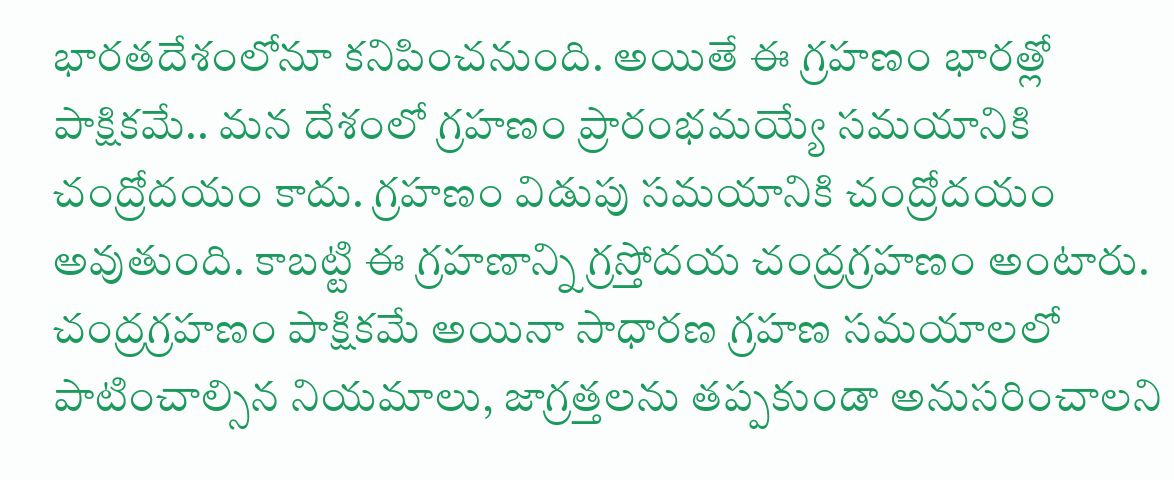భారతదేశంలోనూ కనిపించనుంది. అయితే ఈ గ్రహణం భారత్లో పాక్షికమే.. మన దేశంలో గ్రహణం ప్రారంభమయ్యే సమయానికి చంద్రోదయం కాదు. గ్రహణం విడుపు సమయానికి చంద్రోదయం అవుతుంది. కాబట్టి ఈ గ్రహణాన్ని గ్రస్తోదయ చంద్రగ్రహణం అంటారు. చంద్రగ్రహణం పాక్షికమే అయినా సాధారణ గ్రహణ సమయాలలో పాటించాల్సిన నియమాలు, జాగ్రత్తలను తప్పకుండా అనుసరించాలని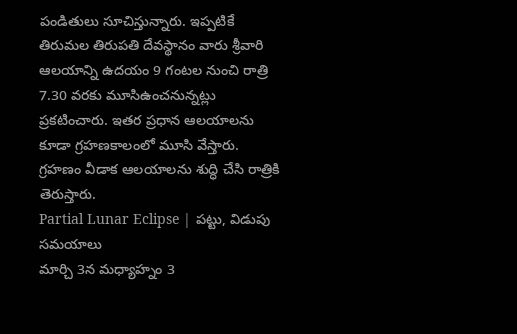పండితులు సూచిస్తున్నారు. ఇప్పటికే తిరుమల తిరుపతి దేవస్థానం వారు శ్రీవారి ఆలయాన్ని ఉదయం 9 గంటల నుంచి రాత్రి 7.30 వరకు మూసిఉంచనున్నట్లు ప్రకటించారు. ఇతర ప్రధాన ఆలయాలను కూడా గ్రహణకాలంలో మూసి వేస్తారు. గ్రహణం వీడాక ఆలయాలను శుద్ధి చేసి రాత్రికి తెరుస్తారు.
Partial Lunar Eclipse | పట్టు, విడుపు సమయాలు
మార్చి 3న మధ్యాహ్నం 3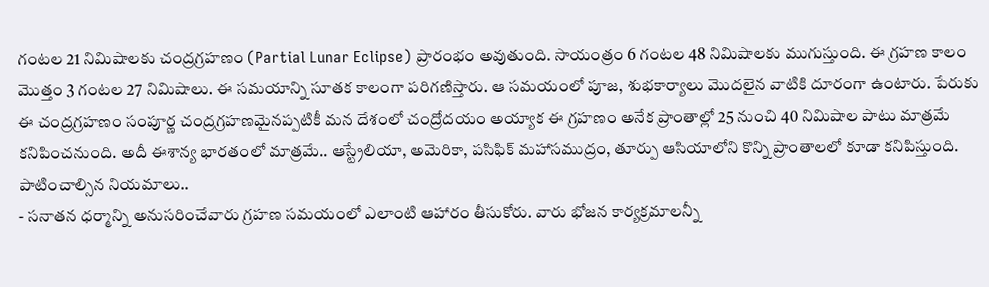గంటల 21 నిమిషాలకు చంద్రగ్రహణం (Partial Lunar Eclipse) ప్రారంభం అవుతుంది. సాయంత్రం 6 గంటల 48 నిమిషాలకు ముగుస్తుంది. ఈ గ్రహణ కాలం మొత్తం 3 గంటల 27 నిమిషాలు. ఈ సమయాన్ని సూతక కాలంగా పరిగణిస్తారు. ఆ సమయంలో పూజ, శుభకార్యాలు మొదలైన వాటికి దూరంగా ఉంటారు. పేరుకు ఈ చంద్రగ్రహణం సంపూర్ణ చంద్రగ్రహణమైనప్పటికీ మన దేశంలో చంద్రోదయం అయ్యాక ఈ గ్రహణం అనేక ప్రాంతాల్లో 25 నుంచి 40 నిమిషాల పాటు మాత్రమే కనిపించనుంది. అదీ ఈశాన్య భారతంలో మాత్రమే.. ఆస్ట్రేలియా, అమెరికా, పసిఫిక్ మహాసముద్రం, తూర్పు ఆసియాలోని కొన్ని ప్రాంతాలలో కూడా కనిపిస్తుంది.
పాటించాల్సిన నియమాలు..
- సనాతన ధర్మాన్ని అనుసరించేవారు గ్రహణ సమయంలో ఎలాంటి ఆహారం తీసుకోరు. వారు భోజన కార్యక్రమాలన్నీ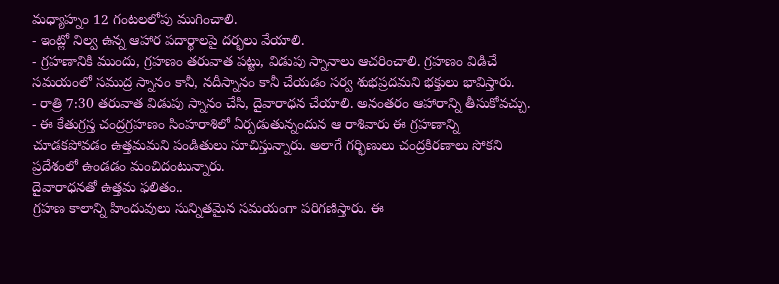మధ్యాహ్నం 12 గంటలలోపు ముగించాలి.
- ఇంట్లో నిల్వ ఉన్న ఆహార పదార్థాలపై దర్భలు వేయాలి.
- గ్రహణానికి ముందు, గ్రహణం తరువాత పట్టు, విడుపు స్నానాలు ఆచరించాలి. గ్రహణం విడిచే సమయంలో సముద్ర స్నానం కానీ, నదీస్నానం కానీ చేయడం సర్వ శుభప్రదమని భక్తులు భావిస్తారు.
- రాత్రి 7:30 తరువాత విడుపు స్నానం చేసి, దైవారాధన చేయాలి. అనంతరం ఆహారాన్ని తీసుకోవచ్చు.
- ఈ కేతుగ్రస్త చంద్రగ్రహణం సింహరాశిలో ఏర్పడుతున్నందున ఆ రాశివారు ఈ గ్రహణాన్ని చూడకపోవడం ఉత్తమమని పండితులు సూచిస్తున్నారు. అలాగే గర్భిణులు చంద్రకిరణాలు సోకని ప్రదేశంలో ఉండడం మంచిదంటున్నారు.
దైవారాధనతో ఉత్తమ ఫలితం..
గ్రహణ కాలాన్ని హిందువులు సున్నితమైన సమయంగా పరిగణిస్తారు. ఈ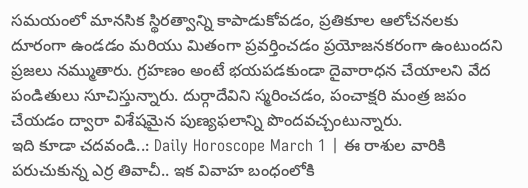సమయంలో మానసిక స్థిరత్వాన్ని కాపాడుకోవడం, ప్రతికూల ఆలోచనలకు దూరంగా ఉండడం మరియు మితంగా ప్రవర్తించడం ప్రయోజనకరంగా ఉంటుందని ప్రజలు నమ్ముతారు. గ్రహణం అంటే భయపడకుండా దైవారాధన చేయాలని వేద పండితులు సూచిస్తున్నారు. దుర్గాదేవిని స్మరించడం, పంచాక్షరి మంత్ర జపం చేయడం ద్వారా విశేషమైన పుణ్యఫలాన్ని పొందవచ్చంటున్నారు.
ఇది కూడా చదవండి..: Daily Horoscope March 1 | ఈ రాశుల వారికి పరుచుకున్న ఎర్ర తివాచీ.. ఇక వివాహ బంధంలోకి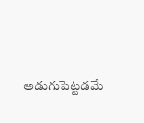అడుగుపెట్టడమే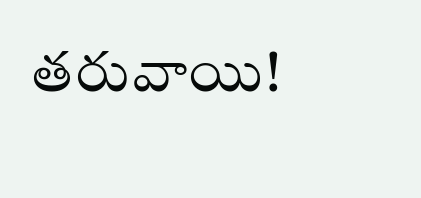తరువాయి!